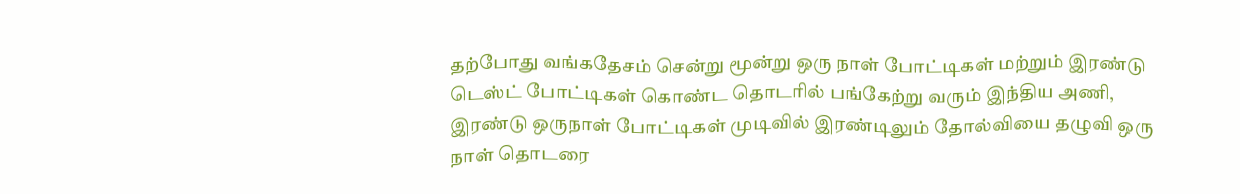தற்போது வங்கதேசம் சென்று மூன்று ஒரு நாள் போட்டிகள் மற்றும் இரண்டு டெஸ்ட் போட்டிகள் கொண்ட தொடரில் பங்கேற்று வரும் இந்திய அணி, இரண்டு ஒருநாள் போட்டிகள் முடிவில் இரண்டிலும் தோல்வியை தழுவி ஒரு நாள் தொடரை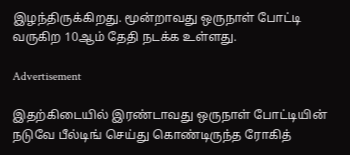இழந்திருக்கிறது. மூன்றாவது ஒருநாள் போட்டி வருகிற 10ஆம் தேதி நடக்க உள்ளது.

Advertisement

இதற்கிடையில் இரண்டாவது ஒருநாள் போட்டியின் நடுவே பீல்டிங் செய்து கொண்டிருந்த ரோகித்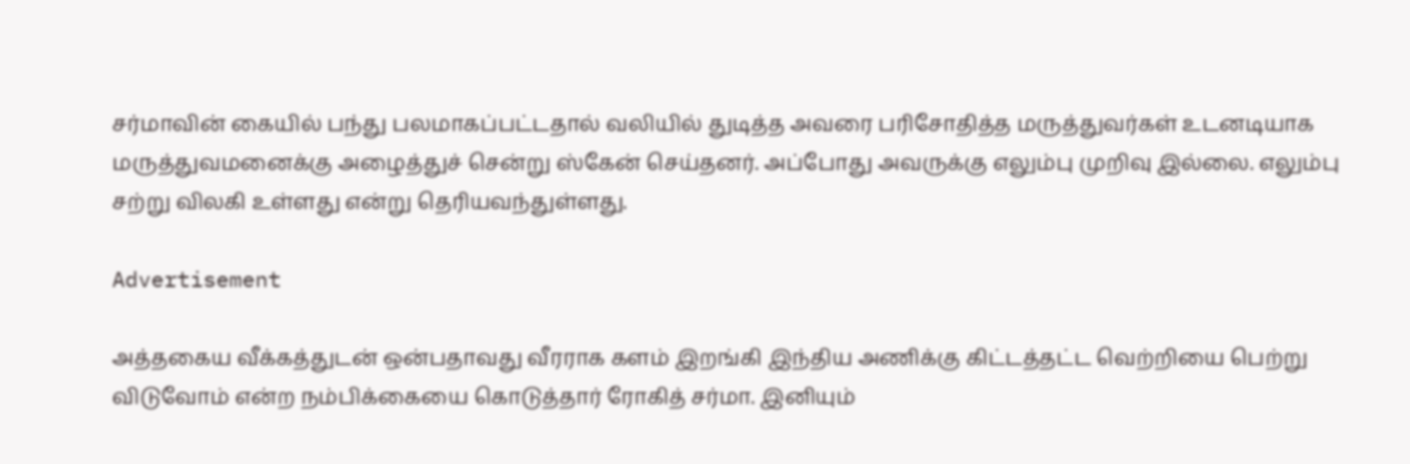சர்மாவின் கையில் பந்து பலமாகப்பட்டதால் வலியில் துடித்த அவரை பரிசோதித்த மருத்துவர்கள் உடனடியாக மருத்துவமனைக்கு அழைத்துச் சென்று ஸ்கேன் செய்தனர். அப்போது அவருக்கு எலும்பு முறிவு இல்லை. எலும்பு சற்று விலகி உள்ளது என்று தெரியவந்துள்ளது.

Advertisement

அத்தகைய வீக்கத்துடன் ஒன்பதாவது வீரராக களம் இறங்கி இந்திய அணிக்கு கிட்டத்தட்ட வெற்றியை பெற்று விடுவோம் என்ற நம்பிக்கையை கொடுத்தார் ரோகித் சர்மா. இனியும்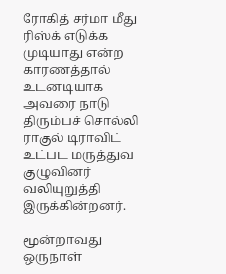ரோகித் சர்மா மீது ரிஸ்க் எடுக்க முடியாது என்ற காரணத்தால் உடனடியாக அவரை நாடு திரும்பச் சொல்லி ராகுல் டிராவிட் உட்பட மருத்துவ குழுவினர் வலியுறுத்தி இருக்கின்றனர்.

மூன்றாவது ஒருநாள்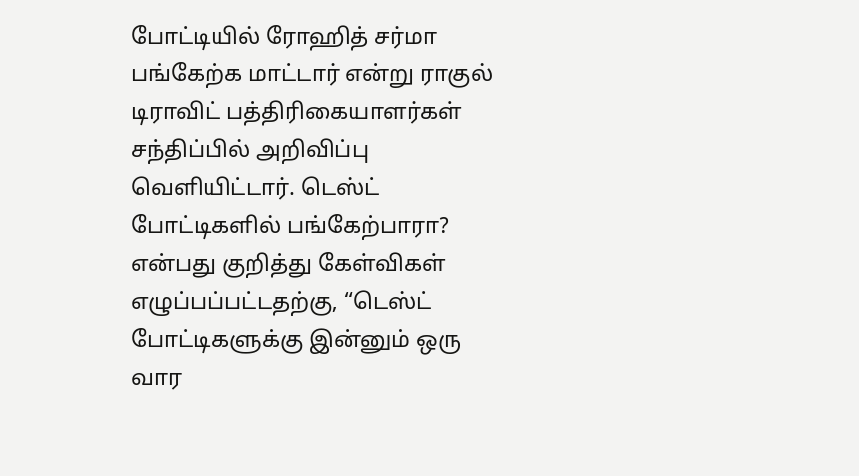போட்டியில் ரோஹித் சர்மா பங்கேற்க மாட்டார் என்று ராகுல் டிராவிட் பத்திரிகையாளர்கள் சந்திப்பில் அறிவிப்பு வெளியிட்டார். டெஸ்ட் போட்டிகளில் பங்கேற்பாரா? என்பது குறித்து கேள்விகள் எழுப்பப்பட்டதற்கு, “டெஸ்ட் போட்டிகளுக்கு இன்னும் ஒரு வார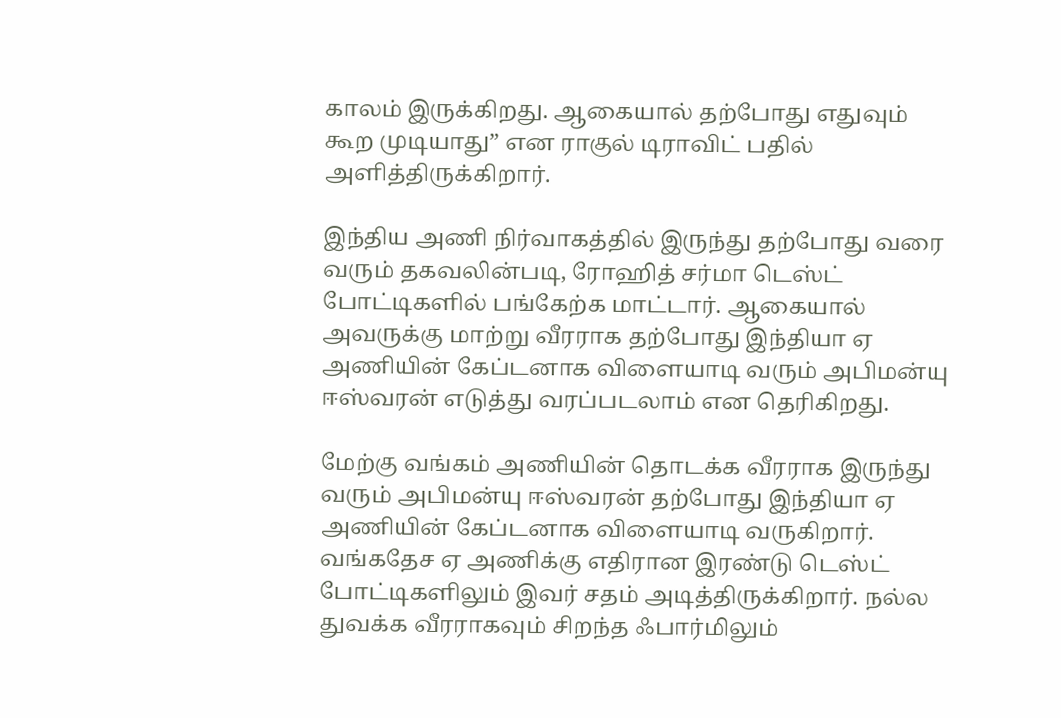காலம் இருக்கிறது. ஆகையால் தற்போது எதுவும் கூற முடியாது” என ராகுல் டிராவிட் பதில் அளித்திருக்கிறார்.

இந்திய அணி நிர்வாகத்தில் இருந்து தற்போது வரை வரும் தகவலின்படி, ரோஹித் சர்மா டெஸ்ட் போட்டிகளில் பங்கேற்க மாட்டார். ஆகையால் அவருக்கு மாற்று வீரராக தற்போது இந்தியா ஏ அணியின் கேப்டனாக விளையாடி வரும் அபிமன்யு ஈஸ்வரன் எடுத்து வரப்படலாம் என தெரிகிறது.

மேற்கு வங்கம் அணியின் தொடக்க வீரராக இருந்து வரும் அபிமன்யு ஈஸ்வரன் தற்போது இந்தியா ஏ அணியின் கேப்டனாக விளையாடி வருகிறார். வங்கதேச ஏ அணிக்கு எதிரான இரண்டு டெஸ்ட் போட்டிகளிலும் இவர் சதம் அடித்திருக்கிறார். நல்ல துவக்க வீரராகவும் சிறந்த ஃபார்மிலும்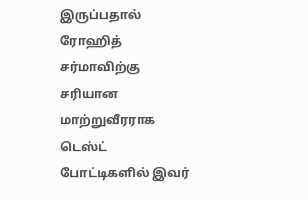இருப்பதால் ரோஹித் சர்மாவிற்கு சரியான மாற்றுவீரராக டெஸ்ட் போட்டிகளில் இவர்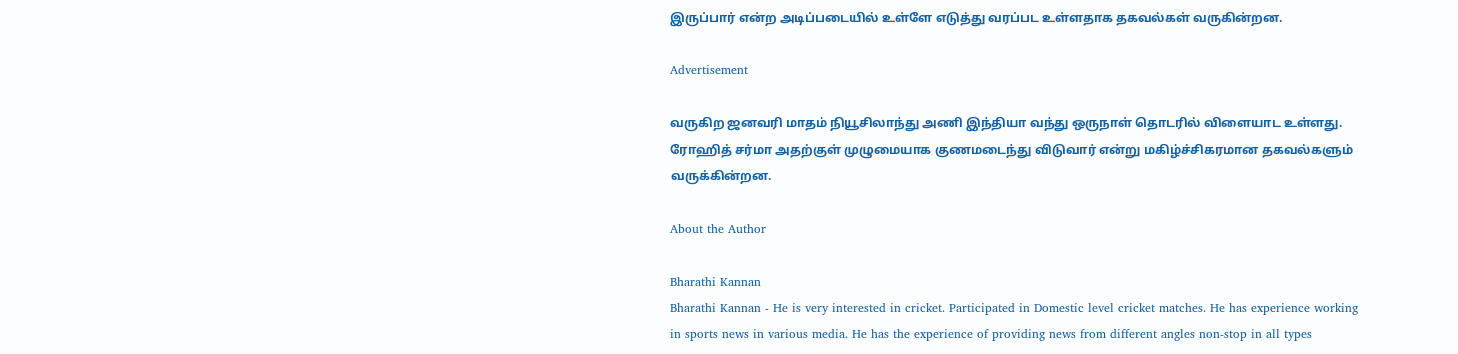இருப்பார் என்ற அடிப்படையில் உள்ளே எடுத்து வரப்பட உள்ளதாக தகவல்கள் வருகின்றன.

Advertisement

வருகிற ஜனவரி மாதம் நியூசிலாந்து அணி இந்தியா வந்து ஒருநாள் தொடரில் விளையாட உள்ளது. ரோஹித் சர்மா அதற்குள் முழுமையாக குணமடைந்து விடுவார் என்று மகிழ்ச்சிகரமான தகவல்களும் வருக்கின்றன.

About the Author

Bharathi Kannan
Bharathi Kannan - He is very interested in cricket. Participated in Domestic level cricket matches. He has experience working in sports news in various media. He has the experience of providing news from different angles non-stop in all types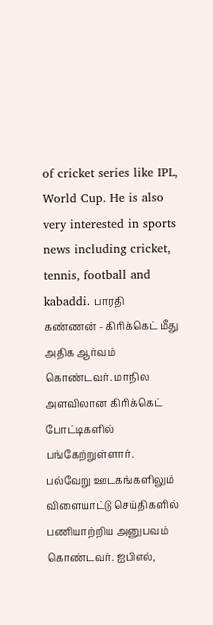of cricket series like IPL, World Cup. He is also very interested in sports news including cricket, tennis, football and kabaddi. பாரதி கண்ணன் - கிரிக்கெட் மீது அதிக ஆர்வம் கொண்டவர். மாநில அளவிலான கிரிக்கெட் போட்டிகளில் பங்கேற்றுள்ளார். பல்வேறு ஊடகங்களிலும் விளையாட்டு செய்திகளில் பணியாற்றிய அனுபவம் கொண்டவர். ஐபிஎல்,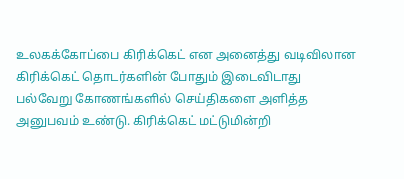உலகக்கோப்பை கிரிக்கெட் என அனைத்து வடிவிலான கிரிக்கெட் தொடர்களின் போதும் இடைவிடாது பல்வேறு கோணங்களில் செய்திகளை அளித்த அனுபவம் உண்டு. கிரிக்கெட் மட்டுமின்றி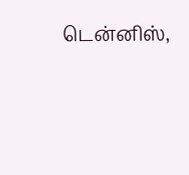டென்னிஸ்,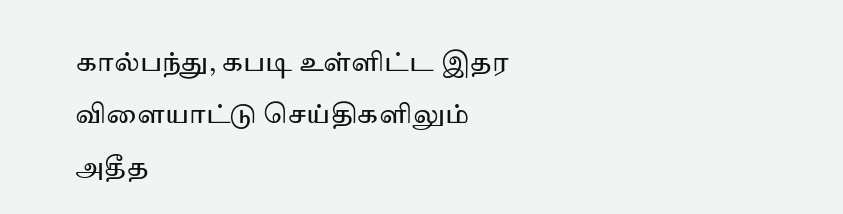கால்பந்து, கபடி உள்ளிட்ட இதர விளையாட்டு செய்திகளிலும் அதீத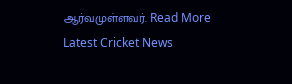ஆர்வமுள்ளவர். Read More
Latest Cricket News